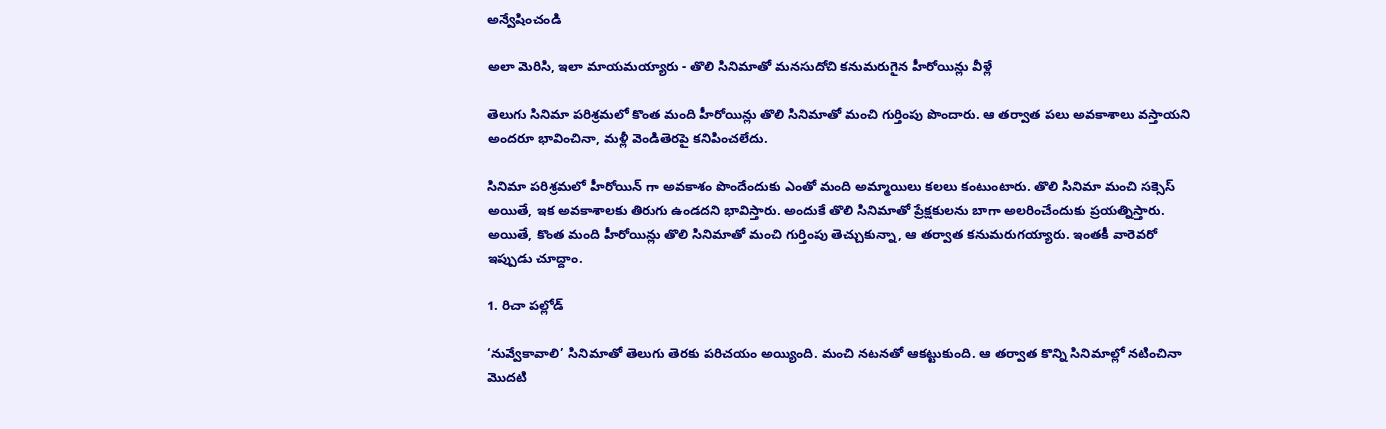అన్వేషించండి

అలా మెరిసి, ఇలా మాయమయ్యారు - తొలి సినిమాతో మనసుదోచి కనుమరుగైన హీరోయిన్లు వీళ్లే

తెలుగు సినిమా పరిశ్రమలో కొంత మంది హీరోయిన్లు తొలి సినిమాతో మంచి గుర్తింపు పొందారు. ఆ తర్వాత పలు అవకాశాలు వస్తాయని అందరూ భావించినా, మళ్లీ వెండితెరపై కనిపించలేదు.

సినిమా పరిశ్రమలో హీరోయిన్ గా అవకాశం పొందేందుకు ఎంతో మంది అమ్మాయిలు కలలు కంటుంటారు. తొలి సినిమా మంచి సక్సెస్ అయితే, ఇక అవకాశాలకు తిరుగు ఉండదని భావిస్తారు. అందుకే తొలి సినిమాతో ప్రేక్షకులను బాగా అలరించేందుకు ప్రయత్నిస్తారు. అయితే, కొంత మంది హీరోయిన్లు తొలి సినిమాతో మంచి గుర్తింపు తెచ్చుకున్నా, ఆ తర్వాత కనుమరుగయ్యారు. ఇంతకీ వారెవరో ఇప్పుడు చూద్దాం.

1. రిచా పల్లోడ్

‘నువ్వేకావాలి’ సినిమాతో తెలుగు తెరకు పరిచయం అయ్యింది. మంచి నటనతో ఆకట్టుకుంది. ఆ తర్వాత కొన్ని సినిమాల్లో నటించినా మొదటి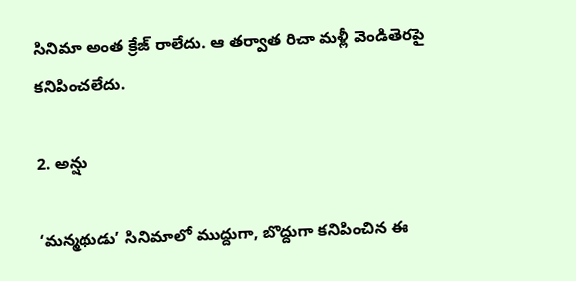సినిమా అంత క్రేజ్ రాలేదు. ఆ తర్వాత రిచా మళ్లీ వెండితెరపై కనిపించలేదు.

2. అన్షు

‘మన్మథుడు’ సినిమాలో ముద్దుగా, బొద్దుగా కనిపించిన ఈ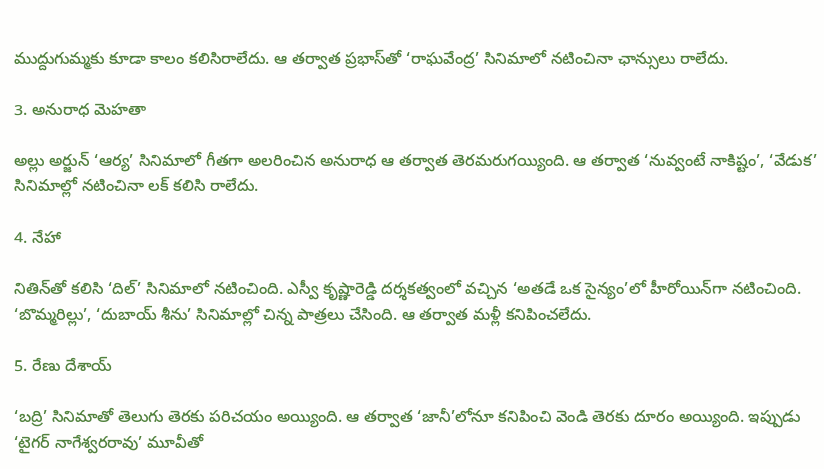ముద్దుగుమ్మకు కూడా కాలం కలిసిరాలేదు. ఆ తర్వాత ప్రభాస్‌తో ‘రాఘవేంద్ర’ సినిమాలో నటించినా ఛాన్సులు రాలేదు.

3. అనురాధ మెహతా

అల్లు అర్జున్ ‘ఆర్య’ సినిమాలో గీతగా అలరించిన అనురాధ ఆ తర్వాత తెరమరుగయ్యింది. ఆ తర్వాత ‘నువ్వంటే నాకిష్టం’, ‘వేడుక’ సినిమాల్లో నటించినా లక్ కలిసి రాలేదు.

4. నేహా

నితిన్‌తో కలిసి ‘దిల్’ సినిమాలో నటించింది. ఎస్వీ కృష్ణారెడ్డి దర్శకత్వంలో వచ్చిన ‘అతడే ఒక సైన్యం’లో హీరోయిన్‌గా నటించింది. ‘బొమ్మరిల్లు’, ‘దుబాయ్ శీను’ సినిమాల్లో చిన్న పాత్రలు చేసింది. ఆ తర్వాత మళ్లీ కనిపించలేదు.

5. రేణు దేశాయ్

‘బద్రి’ సినిమాతో తెలుగు తెరకు పరిచయం అయ్యింది. ఆ తర్వాత ‘జానీ’లోనూ కనిపించి వెండి తెరకు దూరం అయ్యింది. ఇప్పుడు ‘టైగర్ నాగేశ్వరరావు’ మూవీతో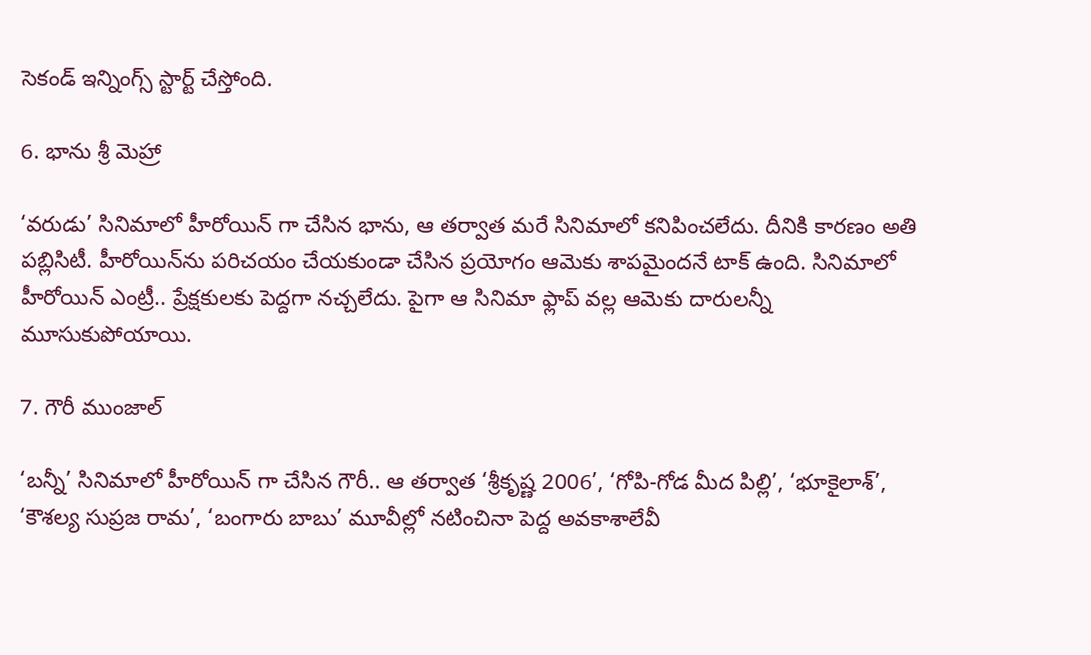సెకండ్ ఇన్నింగ్స్ స్టార్ట్ చేస్తోంది.

6. భాను శ్రీ మెహ్రా

‘వరుడు’ సినిమాలో హీరోయిన్ గా చేసిన భాను, ఆ తర్వాత మరే సినిమాలో కనిపించలేదు. దీనికి కారణం అతి పబ్లిసిటీ. హీరోయిన్‌ను పరిచయం చేయకుండా చేసిన ప్రయోగం ఆమెకు శాపమైందనే టాక్ ఉంది. సినిమాలో హీరోయిన్ ఎంట్రీ.. ప్రేక్షకులకు పెద్దగా నచ్చలేదు. పైగా ఆ సినిమా ఫ్లాప్ వల్ల ఆమెకు దారులన్నీ మూసుకుపోయాయి.

7. గౌరీ ముంజాల్

‘బన్నీ’ సినిమాలో హీరోయిన్ గా చేసిన గౌరీ.. ఆ తర్వాత ‘శ్రీకృష్ణ 2006’, ‘గోపి-గోడ మీద పిల్లి’, ‘భూకైలాశ్’, ‘కౌశల్య సుప్రజ రామ’, ‘బంగారు బాబు’ మూవీల్లో నటించినా పెద్ద అవకాశాలేవీ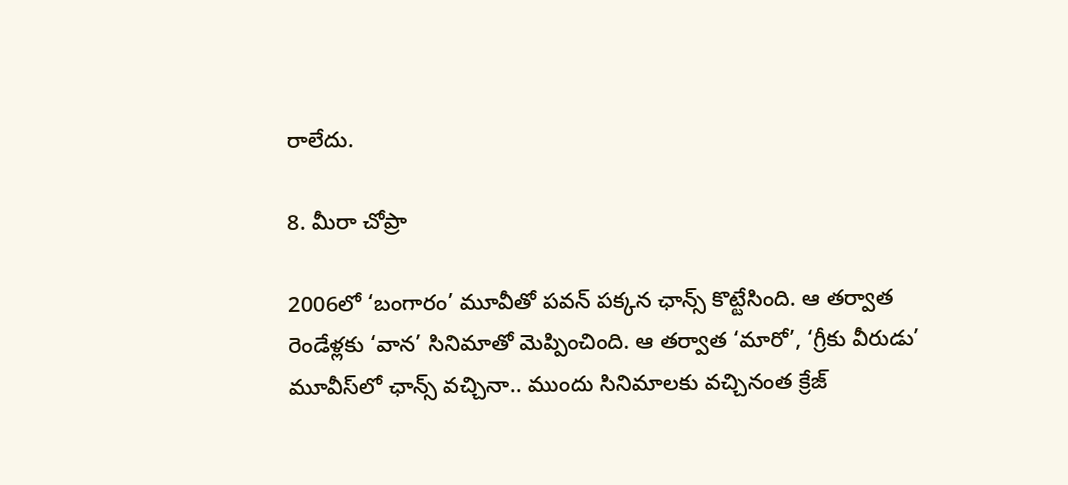రాలేదు.

8. మీరా చోప్రా

2006లో ‘బంగారం’ మూవీతో పవన్ పక్కన ఛాన్స్ కొట్టేసింది. ఆ తర్వాత రెండేళ్లకు ‘వాన’ సినిమాతో మెప్పించింది. ఆ తర్వాత ‘మారో’, ‘గ్రీకు వీరుడు’ మూవీస్‌లో ఛాన్స్ వచ్చినా.. ముందు సినిమాలకు వచ్చినంత క్రేజ్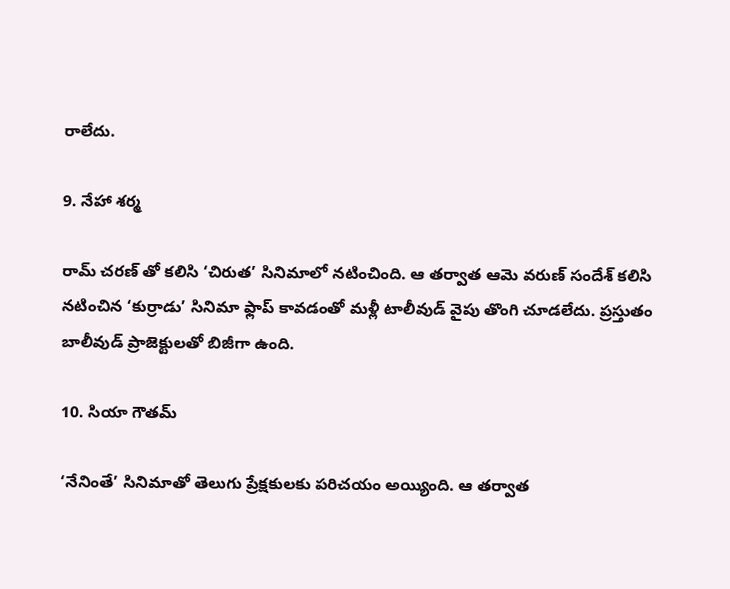రాలేదు.

9. నేహా శర్మ

రామ్ చరణ్ తో కలిసి ‘చిరుత’ సినిమాలో నటించింది. ఆ తర్వాత ఆమె వరుణ్ సందేశ్ కలిసి నటించిన ‘కుర్రాడు’ సినిమా ఫ్లాప్ కావడంతో మళ్లీ టాలీవుడ్ వైపు తొంగి చూడలేదు. ప్రస్తుతం బాలీవుడ్ ప్రాజెక్టులతో బిజీగా ఉంది.

10. సియా గౌతమ్

‘నేనింతే’ సినిమాతో తెలుగు ప్రేక్షకులకు పరిచయం అయ్యింది. ఆ తర్వాత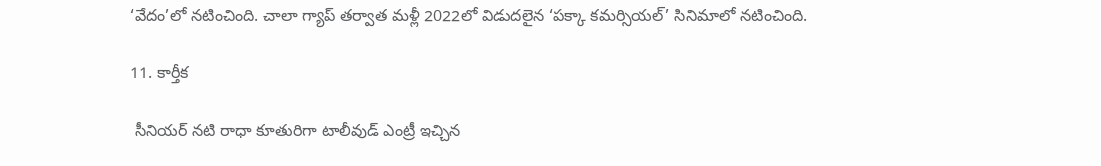‘వేదం’లో నటించింది. చాలా గ్యాప్ తర్వాత మళ్లీ 2022లో విడుదలైన ‘పక్కా కమర్సియల్’ సినిమాలో నటించింది.

11. కార్తీక

 సీనియర్ నటి రాధా కూతురిగా టాలీవుడ్ ఎంట్రీ ఇచ్చిన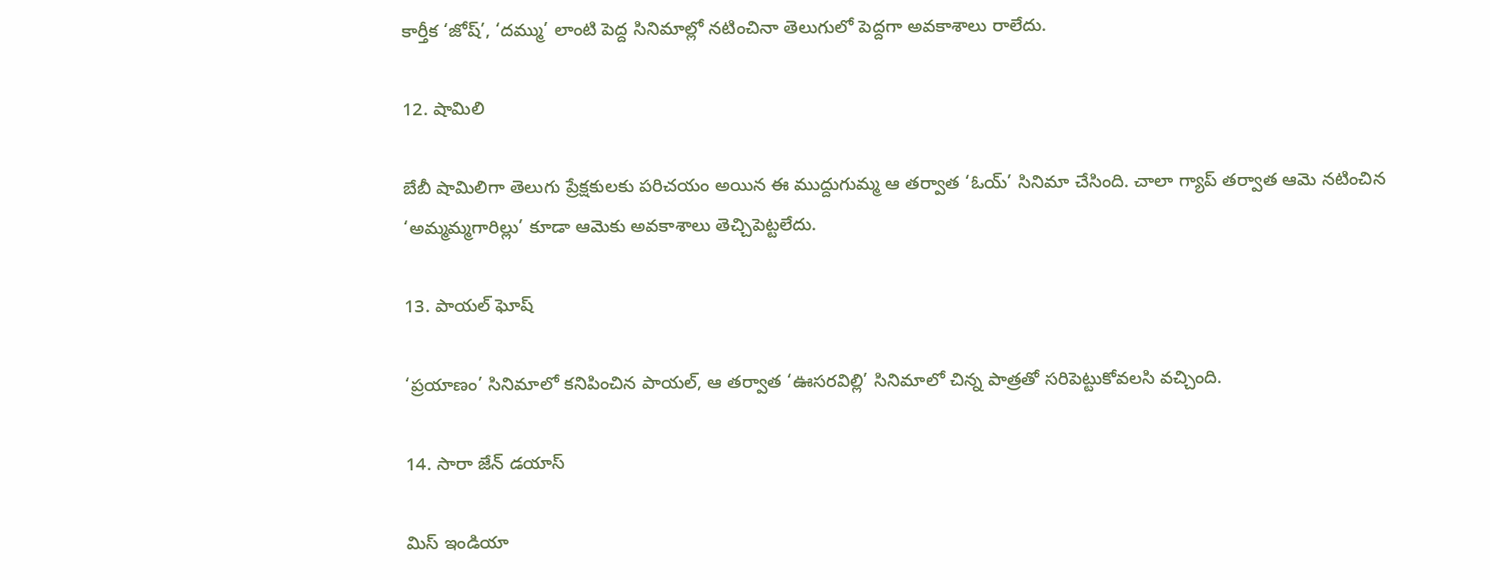కార్తీక ‘జోష్’, ‘దమ్ము’ లాంటి పెద్ద సినిమాల్లో నటించినా తెలుగులో పెద్దగా అవకాశాలు రాలేదు.

12. షామిలి

బేబీ షామిలిగా తెలుగు ప్రేక్షకులకు పరిచయం అయిన ఈ ముద్దుగుమ్మ ఆ తర్వాత ‘ఓయ్’ సినిమా చేసింది. చాలా గ్యాప్ తర్వాత ఆమె నటించిన ‘అమ్మమ్మగారిల్లు’ కూడా ఆమెకు అవకాశాలు తెచ్చిపెట్టలేదు.

13. పాయల్ ఘోష్

‘ప్రయాణం’ సినిమాలో కనిపించిన పాయల్, ఆ తర్వాత ‘ఊసరవిల్లి’ సినిమాలో చిన్న పాత్రతో సరిపెట్టుకోవలసి వచ్చింది.

14. సారా జేన్ డయాస్

మిస్ ఇండియా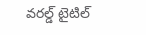వరల్డ్ టైటిల్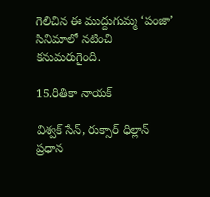గెలిచిన ఈ ముద్దుగుమ్మ ‘పంజా’ సినిమాలో నటించి కనుమరుగైంది.

15.రితికా నాయక్

విశ్వక్ సేన్, రుక్సార్ ధిల్లాన్ ప్రధాన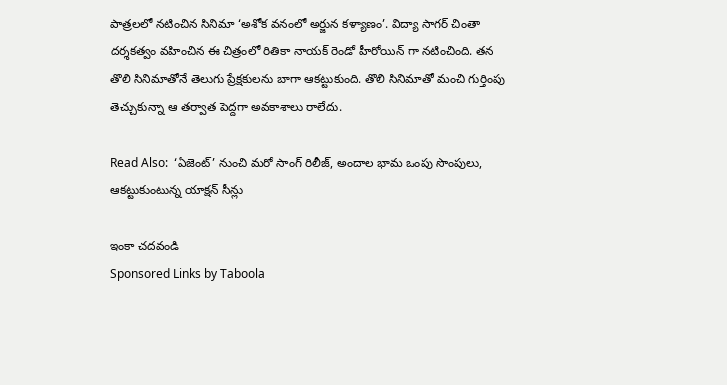పాత్రలలో నటించిన సినిమా ‘అశోక వనంలో అర్జున కళ్యాణం’. విద్యా సాగర్ చింతా దర్శకత్వం వహించిన ఈ చిత్రంలో రితికా నాయక్ రెండో హీరోయిన్ గా నటించింది. తన తొలి సినిమాతోనే తెలుగు ప్రేక్షకులను బాగా ఆకట్టుకుంది. తొలి సినిమాతో మంచి గుర్తింపు తెచ్చుకున్నా ఆ తర్వాత పెద్దగా అవకాశాలు రాలేదు.

Read Also:  ‘ఏజెంట్’ నుంచి మరో సాంగ్ రిలీజ్, అందాల భామ ఒంపు సొంపులు, ఆకట్టుకుంటున్న యాక్షన్ సీన్లు

ఇంకా చదవండి
Sponsored Links by Taboola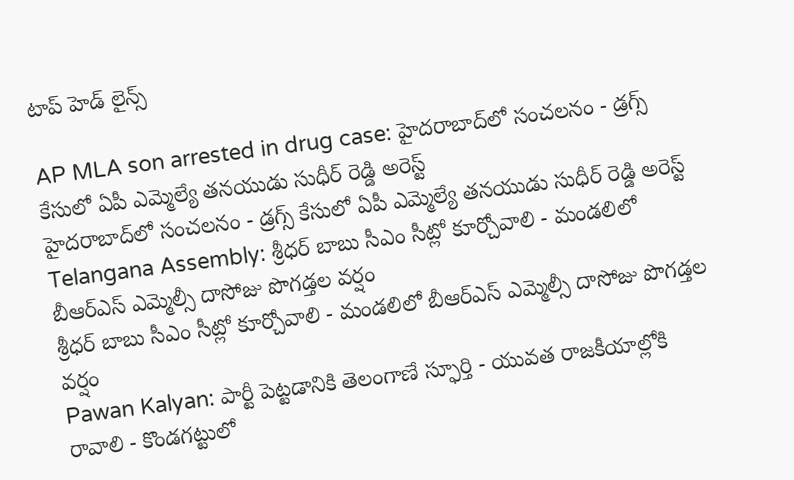టాప్ హెడ్ లైన్స్

AP MLA son arrested in drug case: హైదరాబాద్‌లో సంచలనం - డ్రగ్స్ కేసులో ఏపీ ఎమ్మెల్యే తనయుడు సుధీర్ రెడ్డి అరెస్ట్
హైదరాబాద్‌లో సంచలనం - డ్రగ్స్ కేసులో ఏపీ ఎమ్మెల్యే తనయుడు సుధీర్ రెడ్డి అరెస్ట్
Telangana Assembly: శ్రీధర్ బాబు సీఎం సీట్లో కూర్చోవాలి - మండలిలో బీఆర్ఎస్ ఎమ్మెల్సీ దాసోజు పొగడ్తల వర్షం
శ్రీధర్ బాబు సీఎం సీట్లో కూర్చోవాలి - మండలిలో బీఆర్ఎస్ ఎమ్మెల్సీ దాసోజు పొగడ్తల వర్షం
Pawan Kalyan: పార్టీ పెట్టడానికి తెలంగాణే స్ఫూర్తి - యువత రాజకీయాల్లోకి రావాలి - కొండగట్టులో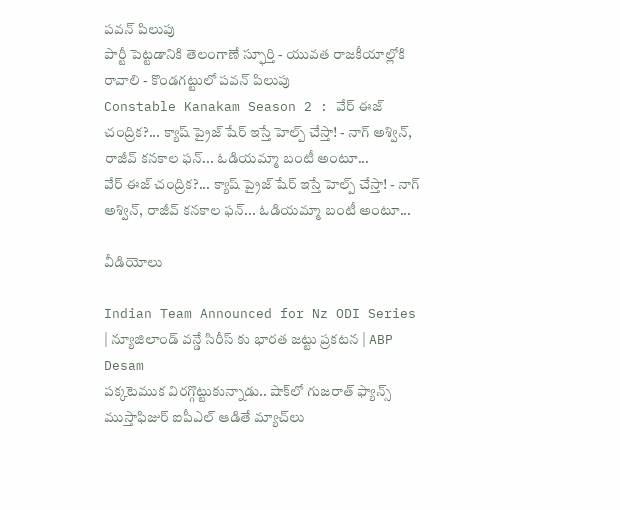పవన్ పిలుపు
పార్టీ పెట్టడానికి తెలంగాణే స్ఫూర్తి - యువత రాజకీయాల్లోకి రావాలి - కొండగట్టులో పవన్ పిలుపు
Constable Kanakam Season 2 : వేర్ ఈజ్ చంద్రిక?... క్యాష్ ప్రైజ్ షేర్ ఇస్తే హెల్ప్ చేస్తా! - నాగ్ అశ్విన్, రాజీవ్ కనకాల ఫన్... ఓడియమ్మా బంటీ అంటూ...
వేర్ ఈజ్ చంద్రిక?... క్యాష్ ప్రైజ్ షేర్ ఇస్తే హెల్ప్ చేస్తా! - నాగ్ అశ్విన్, రాజీవ్ కనకాల ఫన్... ఓడియమ్మా బంటీ అంటూ...

వీడియోలు

Indian Team Announced for Nz ODI Series | న్యూజిలాండ్ వన్డే సిరీస్ కు భారత జట్టు ప్రకటన | ABP Desam
పక్కటెముక విరగ్గొట్టుకున్నాడు.. షాక్‌లో గుజరాత్ ఫ్యాన్స్
ముస్తాఫిజుర్‌ ఐపీఎల్ ఆడితే మ్యాచ్‌లు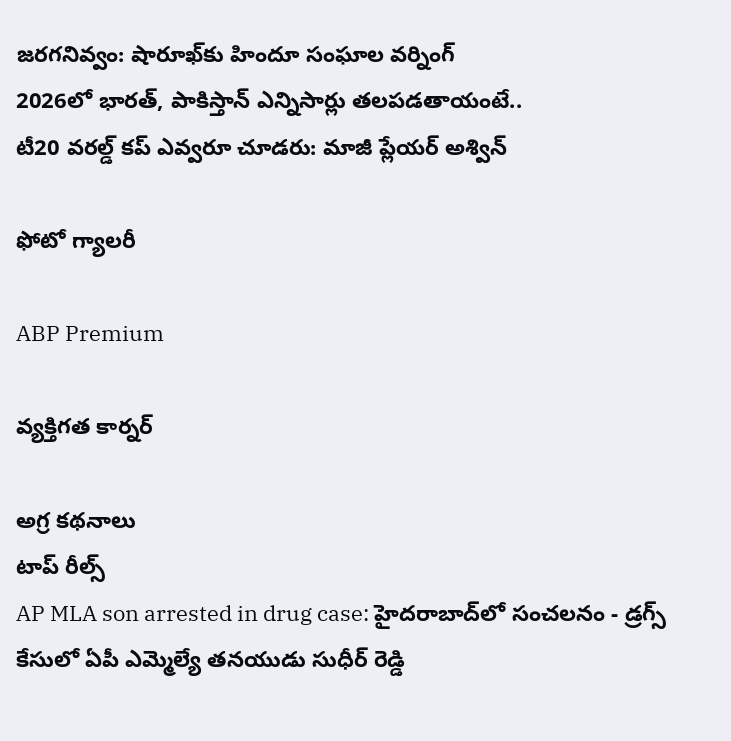జరగనివ్వం: షారూఖ్‌కు హిందూ సంఘాల వర్నింగ్
2026లో భారత్, పాకిస్తాన్ ఎన్నిసార్లు తలపడతాయంటే..
టీ20 వరల్డ్ కప్ ఎవ్వరూ చూడరు: మాజీ ప్లేయర్ అశ్విన్

ఫోటో గ్యాలరీ

ABP Premium

వ్యక్తిగత కార్నర్

అగ్ర కథనాలు
టాప్ రీల్స్
AP MLA son arrested in drug case: హైదరాబాద్‌లో సంచలనం - డ్రగ్స్ కేసులో ఏపీ ఎమ్మెల్యే తనయుడు సుధీర్ రెడ్డి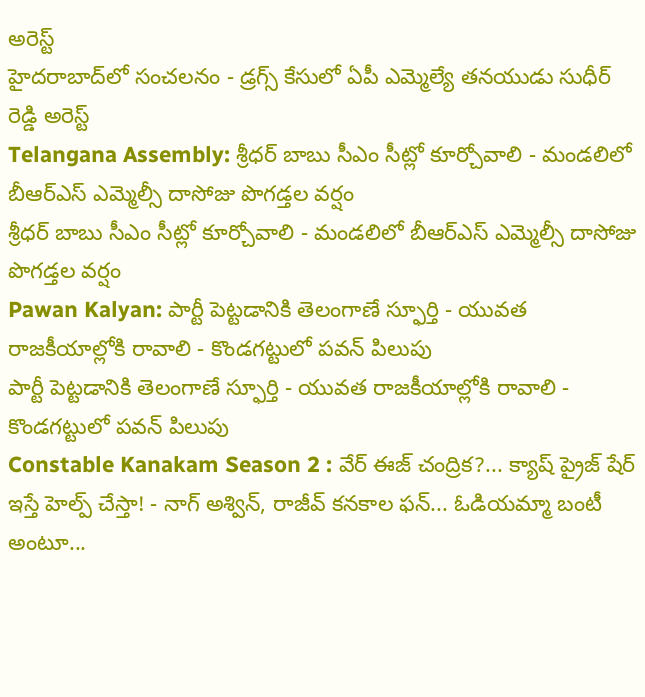అరెస్ట్
హైదరాబాద్‌లో సంచలనం - డ్రగ్స్ కేసులో ఏపీ ఎమ్మెల్యే తనయుడు సుధీర్ రెడ్డి అరెస్ట్
Telangana Assembly: శ్రీధర్ బాబు సీఎం సీట్లో కూర్చోవాలి - మండలిలో బీఆర్ఎస్ ఎమ్మెల్సీ దాసోజు పొగడ్తల వర్షం
శ్రీధర్ బాబు సీఎం సీట్లో కూర్చోవాలి - మండలిలో బీఆర్ఎస్ ఎమ్మెల్సీ దాసోజు పొగడ్తల వర్షం
Pawan Kalyan: పార్టీ పెట్టడానికి తెలంగాణే స్ఫూర్తి - యువత రాజకీయాల్లోకి రావాలి - కొండగట్టులో పవన్ పిలుపు
పార్టీ పెట్టడానికి తెలంగాణే స్ఫూర్తి - యువత రాజకీయాల్లోకి రావాలి - కొండగట్టులో పవన్ పిలుపు
Constable Kanakam Season 2 : వేర్ ఈజ్ చంద్రిక?... క్యాష్ ప్రైజ్ షేర్ ఇస్తే హెల్ప్ చేస్తా! - నాగ్ అశ్విన్, రాజీవ్ కనకాల ఫన్... ఓడియమ్మా బంటీ అంటూ...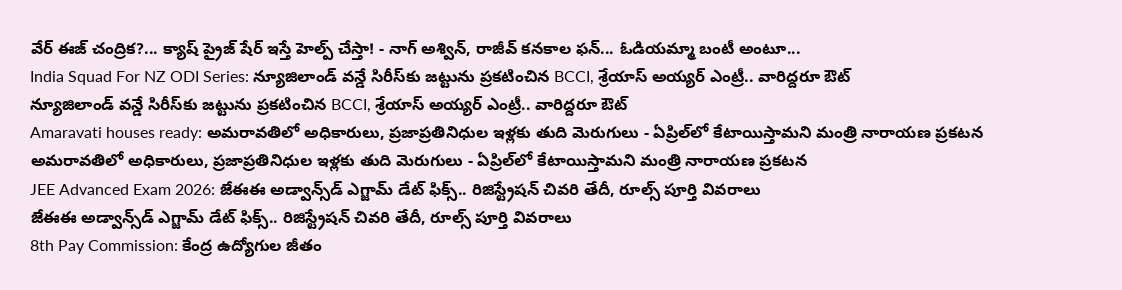వేర్ ఈజ్ చంద్రిక?... క్యాష్ ప్రైజ్ షేర్ ఇస్తే హెల్ప్ చేస్తా! - నాగ్ అశ్విన్, రాజీవ్ కనకాల ఫన్... ఓడియమ్మా బంటీ అంటూ...
India Squad For NZ ODI Series: న్యూజిలాండ్ వన్డే సిరీస్‌కు జట్టును ప్రకటించిన BCCI, శ్రేయాస్ అయ్యర్ ఎంట్రీ.. వారిద్దరూ ఔట్
న్యూజిలాండ్ వన్డే సిరీస్‌కు జట్టును ప్రకటించిన BCCI, శ్రేయాస్ అయ్యర్ ఎంట్రీ.. వారిద్దరూ ఔట్
Amaravati houses ready: అమరావతిలో అధికారులు, ప్రజాప్రతినిధుల ఇళ్లకు తుది మెరుగులు - ఏప్రిల్‌లో కేటాయిస్తామని మంత్రి నారాయణ ప్రకటన
అమరావతిలో అధికారులు, ప్రజాప్రతినిధుల ఇళ్లకు తుది మెరుగులు - ఏప్రిల్‌లో కేటాయిస్తామని మంత్రి నారాయణ ప్రకటన
JEE Advanced Exam 2026: జేఈఈ అడ్వాన్స్‌డ్ ఎగ్జామ్ డేట్ ఫిక్స్.. రిజిస్ట్రేషన్ చివరి తేదీ, రూల్స్ పూర్తి వివరాలు
జేఈఈ అడ్వాన్స్‌డ్ ఎగ్జామ్ డేట్ ఫిక్స్.. రిజిస్ట్రేషన్ చివరి తేదీ, రూల్స్ పూర్తి వివరాలు
8th Pay Commission: కేంద్ర ఉద్యోగుల జీతం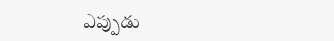ఎప్పుడు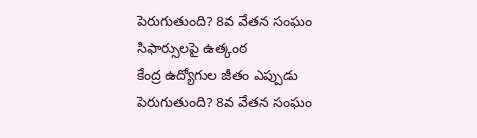పెరుగుతుంది? 8వ వేతన సంఘం సిఫార్సులపై ఉత్కంఠ
కేంద్ర ఉద్యోగుల జీతం ఎప్పుడు పెరుగుతుంది? 8వ వేతన సంఘం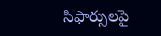సిఫార్సులపై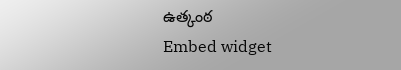ఉత్కంఠ
Embed widget